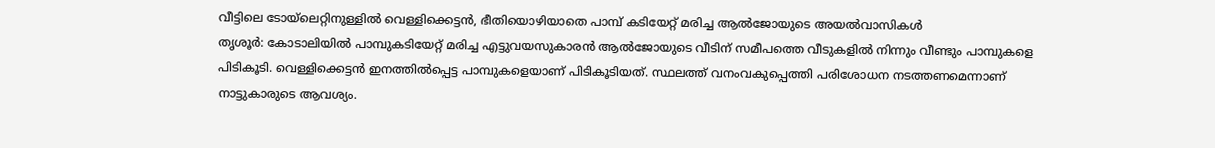വീട്ടിലെ ടോയ്ലെറ്റിനുള്ളിൽ വെള്ളിക്കെട്ടൻ, ഭീതിയൊഴിയാതെ പാമ്പ് കടിയേറ്റ് മരിച്ച ആൽജോയുടെ അയൽവാസികൾ
തൃശൂർ: കോടാലിയിൽ പാമ്പുകടിയേറ്റ് മരിച്ച എട്ടുവയസുകാരൻ ആൽജോയുടെ വീടിന് സമീപത്തെ വീടുകളിൽ നിന്നും വീണ്ടും പാമ്പുകളെ പിടികൂടി. വെള്ളിക്കെട്ടൻ ഇനത്തിൽപ്പെട്ട പാമ്പുകളെയാണ് പിടികൂടിയത്. സ്ഥലത്ത് വനംവകുപ്പെത്തി പരിശോധന നടത്തണമെന്നാണ് നാട്ടുകാരുടെ ആവശ്യം.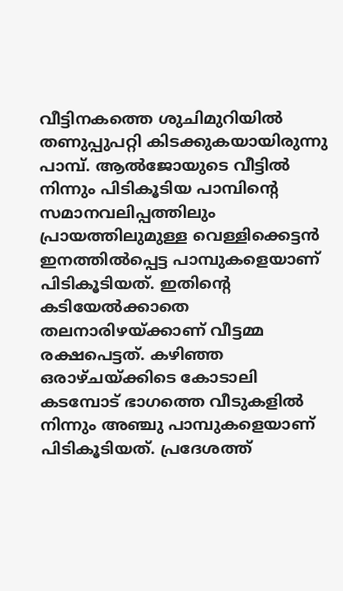വീട്ടിനകത്തെ ശുചിമുറിയിൽ തണുപ്പുപറ്റി കിടക്കുകയായിരുന്നു പാമ്പ്. ആൽജോയുടെ വീട്ടിൽ നിന്നും പിടികൂടിയ പാമ്പിന്റെ സമാനവലിപ്പത്തിലും പ്രായത്തിലുമുള്ള വെള്ളിക്കെട്ടൻ ഇനത്തിൽപ്പെട്ട പാമ്പുകളെയാണ് പിടികൂടിയത്. ഇതിന്റെ കടിയേൽക്കാതെ തലനാരിഴയ്ക്കാണ് വീട്ടമ്മ രക്ഷപെട്ടത്. കഴിഞ്ഞ ഒരാഴ്ചയ്ക്കിടെ കോടാലി കടമ്പോട് ഭാഗത്തെ വീടുകളിൽ നിന്നും അഞ്ചു പാമ്പുകളെയാണ് പിടികൂടിയത്. പ്രദേശത്ത്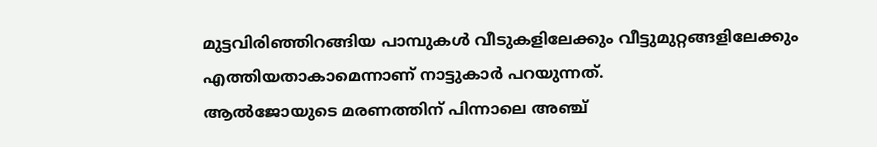മുട്ടവിരിഞ്ഞിറങ്ങിയ പാമ്പുകൾ വീടുകളിലേക്കും വീട്ടുമുറ്റങ്ങളിലേക്കും എത്തിയതാകാമെന്നാണ് നാട്ടുകാർ പറയുന്നത്.
ആൽജോയുടെ മരണത്തിന് പിന്നാലെ അഞ്ച്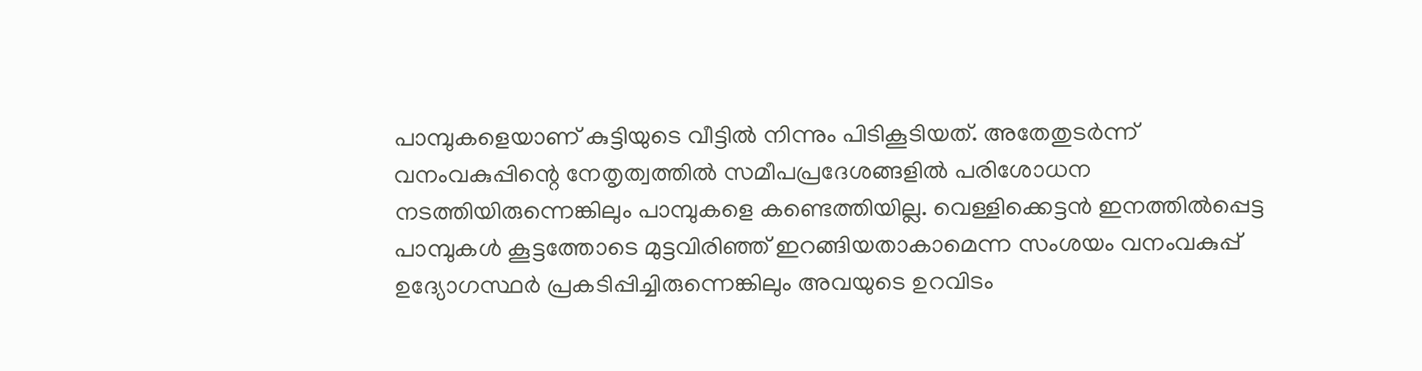പാമ്പുകളെയാണ് കുട്ടിയുടെ വീട്ടിൽ നിന്നും പിടികൂടിയത്. അതേതുടർന്ന് വനംവകുപ്പിന്റെ നേതൃത്വത്തിൽ സമീപപ്രദേശങ്ങളിൽ പരിശോധന നടത്തിയിരുന്നെങ്കിലും പാമ്പുകളെ കണ്ടെത്തിയില്ല. വെള്ളിക്കെട്ടൻ ഇനത്തിൽപ്പെട്ട പാമ്പുകൾ കൂട്ടത്തോടെ മുട്ടവിരിഞ്ഞ് ഇറങ്ങിയതാകാമെന്ന സംശയം വനംവകുപ്പ് ഉദ്യോഗസ്ഥർ പ്രകടിപ്പിച്ചിരുന്നെങ്കിലും അവയുടെ ഉറവിടം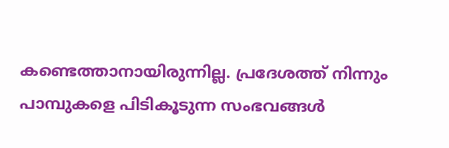കണ്ടെത്താനായിരുന്നില്ല. പ്രദേശത്ത് നിന്നും പാമ്പുകളെ പിടികൂടുന്ന സംഭവങ്ങൾ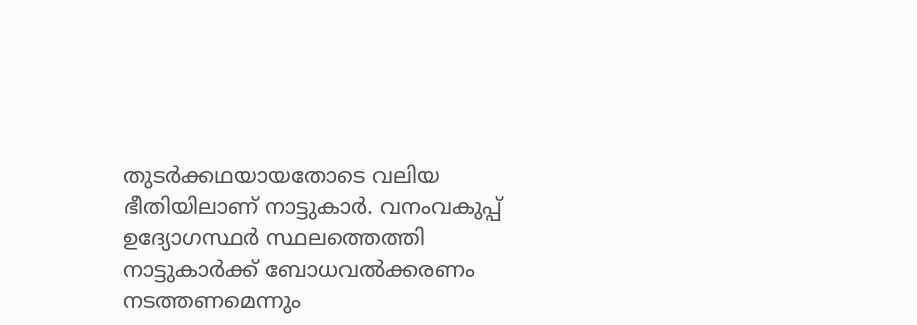തുടർക്കഥയായതോടെ വലിയ ഭീതിയിലാണ് നാട്ടുകാർ. വനംവകുപ്പ് ഉദ്യോഗസ്ഥർ സ്ഥലത്തെത്തി നാട്ടുകാർക്ക് ബോധവൽക്കരണം നടത്തണമെന്നും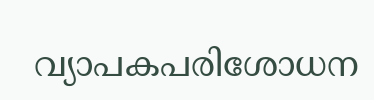വ്യാപകപരിശോധന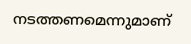നടത്തണമെന്നുമാണ്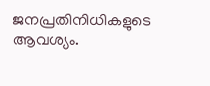ജനപ്രതിനിധികളുടെ ആവശ്യം.